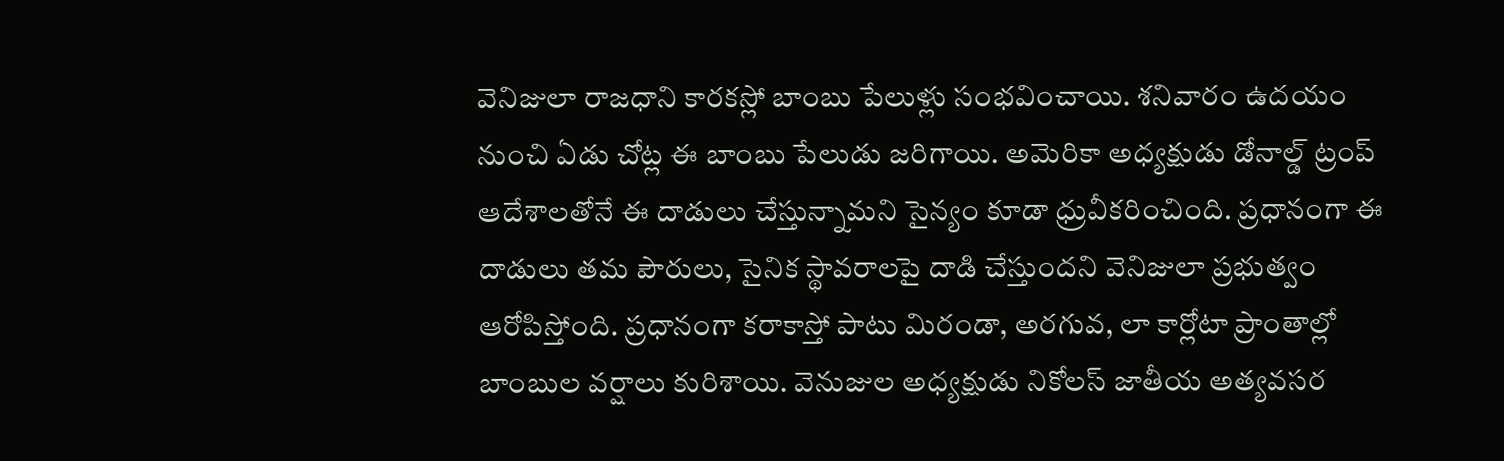వెనిజులా రాజధాని కారకస్లో బాంబు పేలుళ్లు సంభవించాయి. శనివారం ఉదయం నుంచి ఏడు చోట్ల ఈ బాంబు పేలుడు జరిగాయి. అమెరికా అధ్యక్షుడు డోనాల్డ్ ట్రంప్ ఆదేశాలతోనే ఈ దాడులు చేస్తున్నామని సైన్యం కూడా ధ్రువీకరించింది. ప్రధానంగా ఈ దాడులు తమ పౌరులు, సైనిక స్థావరాలపై దాడి చేస్తుందని వెనిజులా ప్రభుత్వం ఆరోపిస్తోంది. ప్రధానంగా కరాకాస్తో పాటు మిరండా, అరగువ, లా కార్లోటా ప్రాంతాల్లో బాంబుల వర్షాలు కురిశాయి. వెనుజుల అధ్యక్షుడు నికోలస్ జాతీయ అత్యవసర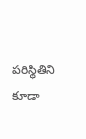పరిస్థితిని కూడా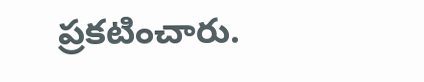ప్రకటించారు.